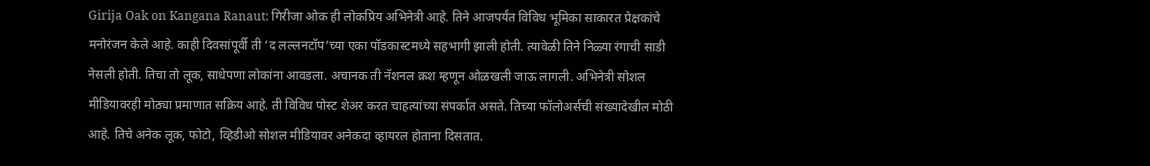Girija Oak on Kangana Ranaut: गिरीजा ओक ही लोकप्रिय अभिनेत्री आहे. तिने आजपर्यंत विविध भूमिका साकारत प्रेक्षकांचे मनोरंजन केले आहे. काही दिवसांपूर्वी ती ‘द लल्लनटॉप’च्या एका पॉडकास्टमध्ये सहभागी झाली होती. त्यावेळी तिने निळ्या रंगाची साडी नेसली होती. तिचा तो लूक, साधेपणा लोकांना आवडला. अचानक ती नॅशनल क्रश म्हणून ओळखली जाऊ लागली. अभिनेत्री सोशल मीडियावरही मोठ्या प्रमाणात सक्रिय आहे. ती विविध पोस्ट शेअर करत चाहत्यांच्या संपर्कात असते. तिच्या फॉलोअर्सची संख्यादेखील मोठी आहे. तिचे अनेक लूक, फोटो, व्हिडीओ सोशल मीडियावर अनेकदा व्हायरल होताना दिसतात.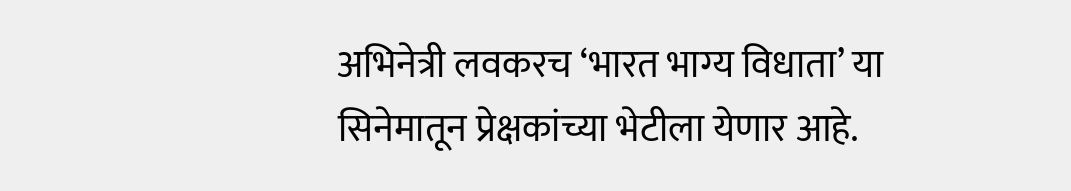अभिनेत्री लवकरच ‘भारत भाग्य विधाता’ या सिनेमातून प्रेक्षकांच्या भेटीला येणार आहे.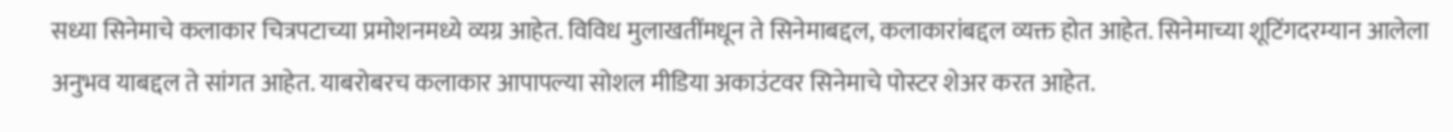सध्या सिनेमाचे कलाकार चित्रपटाच्या प्रमोशनमध्ये व्यग्र आहेत. विविध मुलाखतींमधून ते सिनेमाबद्दल, कलाकारांबद्दल व्यक्त होत आहेत. सिनेमाच्या शूटिंगदरम्यान आलेला अनुभव याबद्दल ते सांगत आहेत. याबरोबरच कलाकार आपापल्या सोशल मीडिया अकाउंटवर सिनेमाचे पोस्टर शेअर करत आहेत.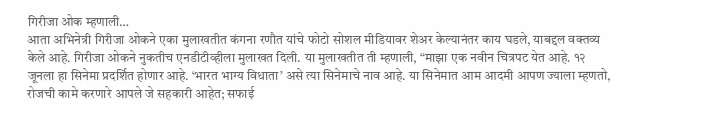गिरीजा ओक म्हणाली…
आता अभिनेत्री गिरीजा ओकने एका मुलाखतीत कंगना रणौत यांचे फोटो सोशल मीडियावर शेअर केल्यानंतर काय घडले, याबद्दल वक्तव्य केले आहे. गिरीजा ओकने नुकतीच एनडीटीव्हीला मुलाखत दिली. या मुलाखतीत ती म्हणाली, “माझा एक नवीन चित्रपट येत आहे. १२ जूनला हा सिनेमा प्रदर्शित होणार आहे. ‘भारत भाग्य विधाता’ असे त्या सिनेमाचे नाव आहे. या सिनेमात आम आदमी आपण ज्याला म्हणतो, रोजची कामे करणारे आपले जे सहकारी आहेत; सफाई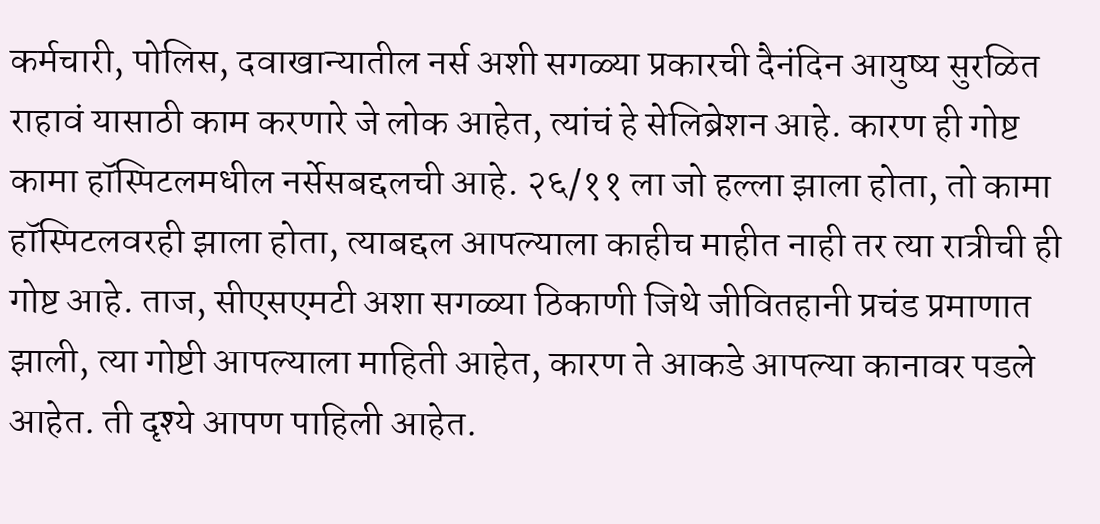कर्मचारी, पोलिस, दवाखान्यातील नर्स अशी सगळ्या प्रकारची दैनंदिन आयुष्य सुरळित राहावं यासाठी काम करणारे जे लोक आहेत, त्यांचं हे सेलिब्रेशन आहे. कारण ही गोष्ट कामा हॉस्पिटलमधील नर्सेसबद्दलची आहे. २६/११ ला जो हल्ला झाला होता, तो कामा हॉस्पिटलवरही झाला होता, त्याबद्दल आपल्याला काहीच माहीत नाही तर त्या रात्रीची ही गोष्ट आहे. ताज, सीएसएमटी अशा सगळ्या ठिकाणी जिथे जीवितहानी प्रचंड प्रमाणात झाली, त्या गोष्टी आपल्याला माहिती आहेत, कारण ते आकडे आपल्या कानावर पडले आहेत. ती दृश्ये आपण पाहिली आहेत.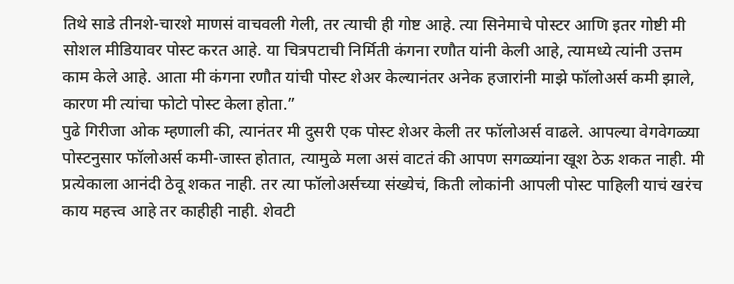तिथे साडे तीनशे-चारशे माणसं वाचवली गेली, तर त्याची ही गोष्ट आहे. त्या सिनेमाचे पोस्टर आणि इतर गोष्टी मी सोशल मीडियावर पोस्ट करत आहे. या चित्रपटाची निर्मिती कंगना रणौत यांनी केली आहे, त्यामध्ये त्यांनी उत्तम काम केले आहे. आता मी कंगना रणौत यांची पोस्ट शेअर केल्यानंतर अनेक हजारांनी माझे फॉलोअर्स कमी झाले, कारण मी त्यांचा फोटो पोस्ट केला होता.”
पुढे गिरीजा ओक म्हणाली की, त्यानंतर मी दुसरी एक पोस्ट शेअर केली तर फॉलोअर्स वाढले. आपल्या वेगवेगळ्या पोस्टनुसार फॉलोअर्स कमी-जास्त होतात, त्यामुळे मला असं वाटतं की आपण सगळ्यांना खूश ठेऊ शकत नाही. मी प्रत्येकाला आनंदी ठेवू शकत नाही. तर त्या फॉलोअर्सच्या संख्येचं, किती लोकांनी आपली पोस्ट पाहिली याचं खरंच काय महत्त्व आहे तर काहीही नाही. शेवटी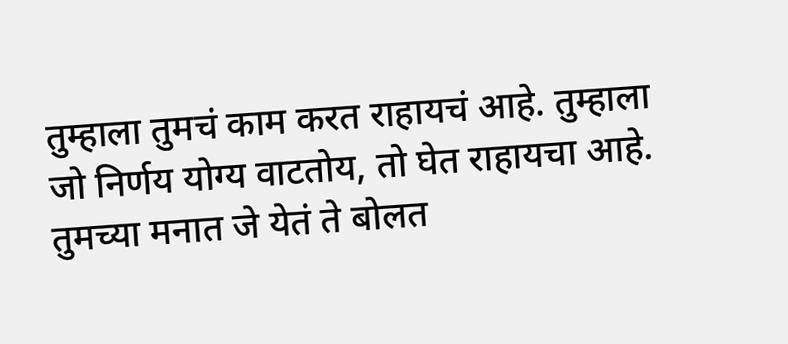तुम्हाला तुमचं काम करत राहायचं आहे. तुम्हाला जो निर्णय योग्य वाटतोय, तो घेत राहायचा आहे. तुमच्या मनात जे येतं ते बोलत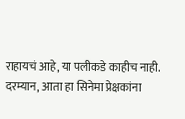राहायचं आहे, या पलीकडे काहीच नाही.
दरम्यान, आता हा सिनेमा प्रेक्षकांना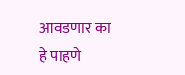आवडणार का हे पाहणे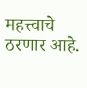महत्त्वाचे ठरणार आहे.